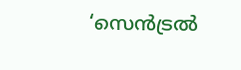‘സെന്‍ട്രല്‍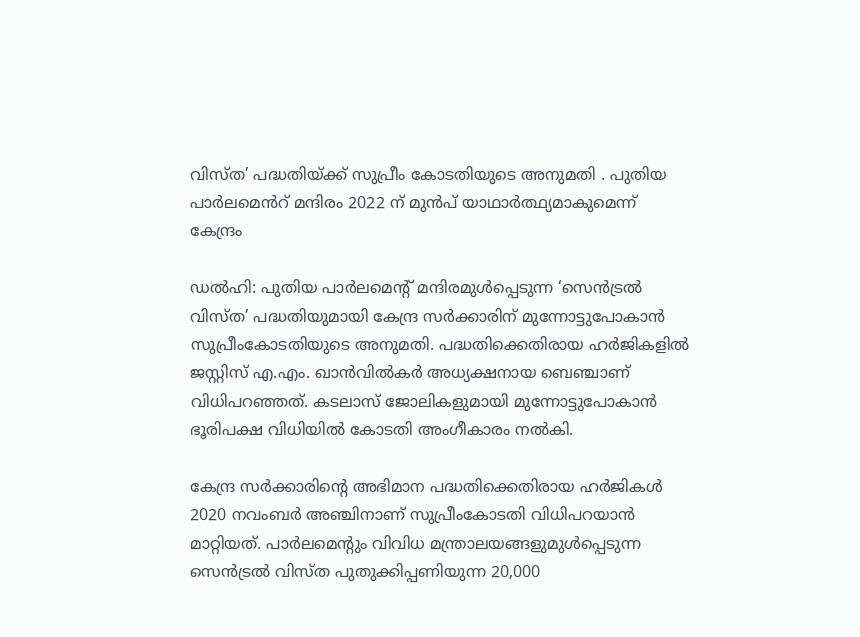വിസ്ത’ പദ്ധതിയ്ക്ക് സുപ്രീം കോടതിയുടെ അനുമതി . പുതിയ പാർലമെൻറ് മന്ദിരം 2022 ന് മുൻപ് യാഥാർത്ഥ്യമാകുമെന്ന് കേന്ദ്രം

ഡല്‍ഹി: പുതിയ പാര്‍ലമെന്റ് മന്ദിരമുള്‍പ്പെടുന്ന ‘സെന്‍ട്രല്‍ വിസ്ത’ പദ്ധതിയുമായി കേന്ദ്ര സര്‍ക്കാരിന് മുന്നോട്ടുപോകാൻ സുപ്രീംകോടതിയുടെ അനുമതി. പദ്ധതിക്കെതിരായ ഹര്‍ജികളില്‍ ജസ്റ്റിസ് എ.എം. ഖാന്‍വില്‍കര്‍ അധ്യക്ഷനായ ബെഞ്ചാണ് വിധിപറഞ്ഞത്. കടലാസ് ജോലികളുമായി മുന്നോട്ടുപോകാന്‍ ഭൂരിപക്ഷ വിധിയില്‍ കോടതി അംഗീകാരം നല്‍കി.

കേന്ദ്ര സര്‍ക്കാരിന്റെ അഭിമാന പദ്ധതിക്കെതിരായ ഹര്‍ജികള്‍ 2020 നവംബര്‍ അഞ്ചിനാണ് സുപ്രീംകോടതി വിധിപറയാന്‍ മാറ്റിയത്. പാര്‍ലമെന്റും വിവിധ മന്ത്രാലയങ്ങളുമുള്‍പ്പെടുന്ന സെന്‍ട്രല്‍ വിസ്ത പുതുക്കിപ്പണിയുന്ന 20,000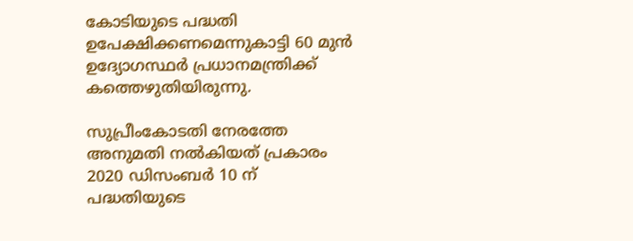കോടിയുടെ പദ്ധതി ഉപേക്ഷിക്കണമെന്നുകാട്ടി 60 മുന്‍ ഉദ്യോഗസ്ഥര്‍ പ്രധാനമന്ത്രിക്ക് കത്തെഴുതിയിരുന്നു.

സുപ്രീംകോടതി നേരത്തേ അനുമതി നല്‍കിയത് പ്രകാരം 2020 ഡിസംബർ 10 ന്
പദ്ധതിയുടെ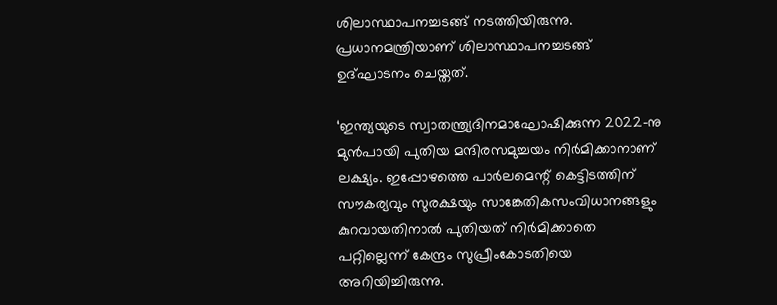ശിലാസ്ഥാപനച്ചടങ്ങ് നടത്തിയിരുന്നു. പ്രധാനമന്ത്രിയാണ് ശിലാസ്ഥാപനച്ചടങ്ങ് ഉദ്ഘാടനം ചെയ്തത്.

‘ഇന്ത്യയുടെ സ്വാതന്ത്ര്യദിനമാഘോഷിക്കുന്ന 2022-നു മുന്‍പായി പുതിയ മന്ദിരസമുച്ചയം നിര്‍മിക്കാനാണ് ലക്ഷ്യം. ഇപ്പോഴത്തെ പാര്‍ലമെന്റ് കെട്ടിടത്തിന് സൗകര്യവും സുരക്ഷയും സാങ്കേതികസംവിധാനങ്ങളും കുറവായതിനാല്‍ പുതിയത് നിര്‍മിക്കാതെ പറ്റില്ലെന്ന് കേന്ദ്രം സുപ്രീംകോടതിയെ അറിയിച്ചിരുന്നു.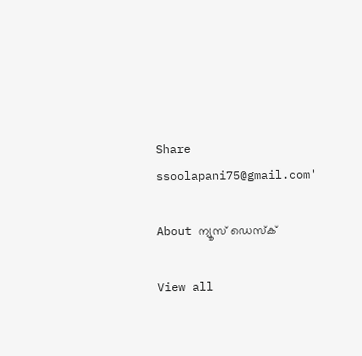Share
ssoolapani75@gmail.com'

About ന്യൂസ് ഡെസ്ക്

View all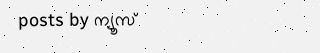posts by ന്യൂസ്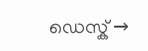ഡെസ്ക് →